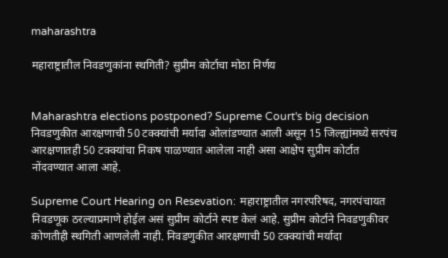maharashtra

महाराष्ट्रातील निवडणुकांना स्थगिती? सुप्रीम कोर्टाचा मोठा निर्णय


Maharashtra elections postponed? Supreme Court's big decision
निवडणुकीत आरक्षणाची 50 टक्क्यांची मर्यादा ओलांडण्यात आली असून 15 जिल्ह्यांमध्ये सरपंच आरक्षणातही 50 टक्क्यांचा निकष पाळण्यात आलेला नाही असा आक्षेप सुप्रीम कोर्टात नोंदवण्यात आला आहे.

Supreme Court Hearing on Resevation: महाराष्ट्रातील नगरपरिषद, नगरपंचायत निवडणूक ठरल्याप्रमाणे होईल असं सुप्रीम कोर्टाने स्पष्ट केलं आहे. सुप्रीम कोर्टाने निवडणुकीवर कोणतीही स्थगिती आणलेली नाही. निवडणुकीत आरक्षणाची 50 टक्क्यांची मर्यादा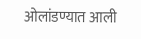ओलांडण्यात आली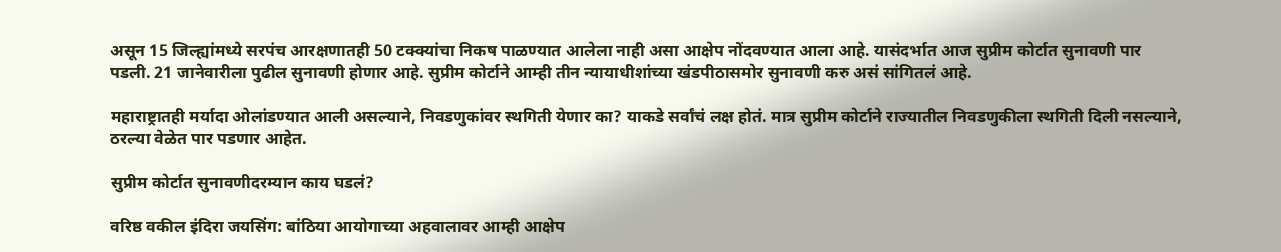असून 15 जिल्ह्यांमध्ये सरपंच आरक्षणातही 50 टक्क्यांचा निकष पाळण्यात आलेला नाही असा आक्षेप नोंदवण्यात आला आहे. यासंदर्भात आज सुप्रीम कोर्टात सुनावणी पार पडली. 21 जानेवारीला पुढील सुनावणी होणार आहे. सुप्रीम कोर्टाने आम्ही तीन न्यायाधीशांच्या खंडपीठासमोर सुनावणी करु असं सांगितलं आहे.

महाराष्ट्रातही मर्यादा ओलांडण्यात आली असल्याने, निवडणुकांवर स्थगिती येणार का? याकडे सर्वांचं लक्ष होतं. मात्र सुप्रीम कोर्टाने राज्यातील निवडणुकीला स्थगिती दिली नसल्याने, ठरल्या वेळेत पार पडणार आहेत.

सुप्रीम कोर्टात सुनावणीदरम्यान काय घडलं?

वरिष्ठ वकील इंदिरा जयसिंग: बांठिया आयोगाच्या अहवालावर आम्ही आक्षेप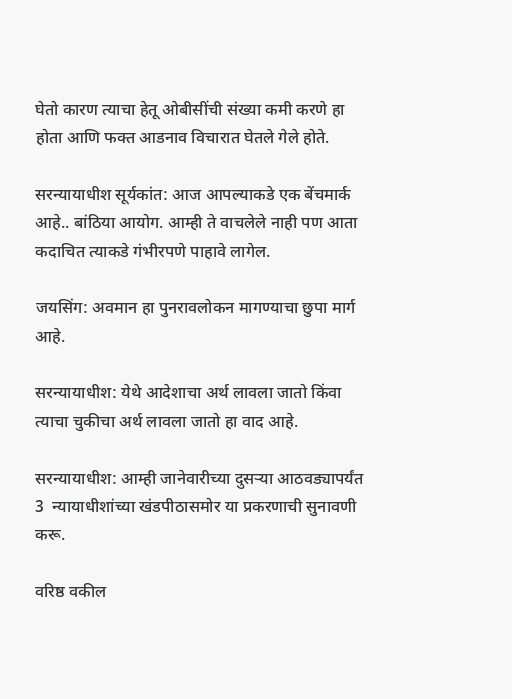घेतो कारण त्याचा हेतू ओबीसींची संख्या कमी करणे हा होता आणि फक्त आडनाव विचारात घेतले गेले होते.

सरन्यायाधीश सूर्यकांत: आज आपल्याकडे एक बेंचमार्क आहे.. बांठिया आयोग. आम्ही ते वाचलेले नाही पण आता कदाचित त्याकडे गंभीरपणे पाहावे लागेल.

जयसिंग: अवमान हा पुनरावलोकन मागण्याचा छुपा मार्ग आहे.

सरन्यायाधीश: येथे आदेशाचा अर्थ लावला जातो किंवा त्याचा चुकीचा अर्थ लावला जातो हा वाद आहे.

सरन्यायाधीश: आम्ही जानेवारीच्या दुसऱ्या आठवड्यापर्यंत 3  न्यायाधीशांच्या खंडपीठासमोर या प्रकरणाची सुनावणी करू.

वरिष्ठ वकील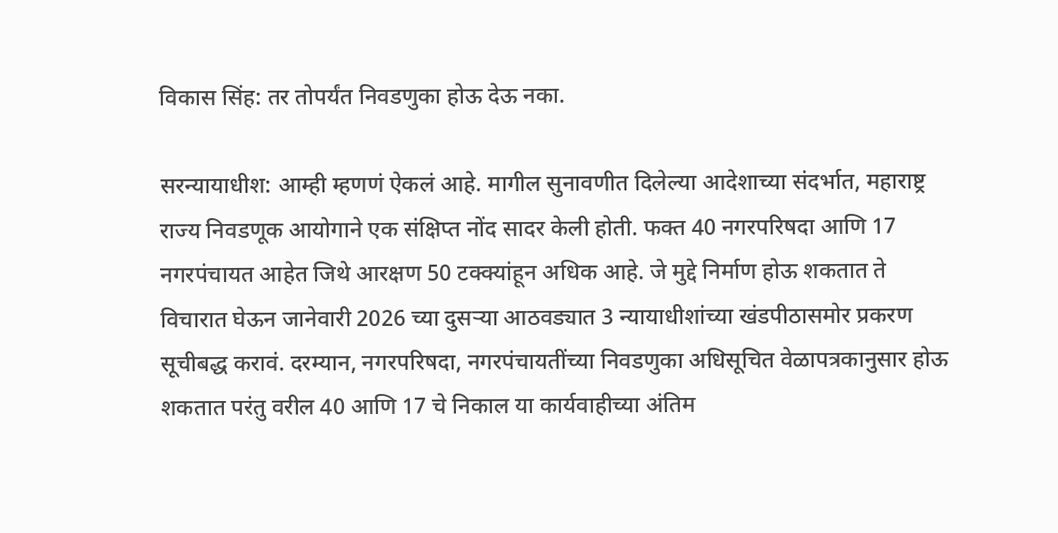विकास सिंह: तर तोपर्यंत निवडणुका होऊ देऊ नका.

सरन्यायाधीश: आम्ही म्हणणं ऐकलं आहे. मागील सुनावणीत दिलेल्या आदेशाच्या संदर्भात, महाराष्ट्र राज्य निवडणूक आयोगाने एक संक्षिप्त नोंद सादर केली होती. फक्त 40 नगरपरिषदा आणि 17 नगरपंचायत आहेत जिथे आरक्षण 50 टक्क्यांहून अधिक आहे. जे मुद्दे निर्माण होऊ शकतात ते विचारात घेऊन जानेवारी 2026 च्या दुसऱ्या आठवड्यात 3 न्यायाधीशांच्या खंडपीठासमोर प्रकरण सूचीबद्ध करावं. दरम्यान, नगरपरिषदा, नगरपंचायतींच्या निवडणुका अधिसूचित वेळापत्रकानुसार होऊ शकतात परंतु वरील 40 आणि 17 चे निकाल या कार्यवाहीच्या अंतिम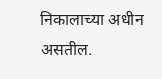निकालाच्या अधीन असतील.